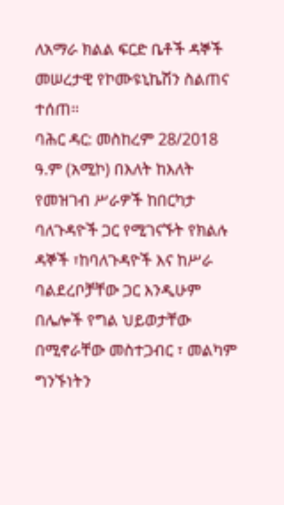ለአማራ ክልል ፍርድ ቤቶች ዳኞች መሠረታዊ የኮሙዩኒኬሽን ስልጠና ተሰጠ።
ባሕር ዳር: መስከረም 28/2018 ዓ.ም (አሚኮ) በእለት ከእለት የመዝገብ ሥራዎች ከበርካታ ባለጉዳዮች ጋር የሚገናኙት የክልሉ ዳኞች ፣ከባለጉዳዮች እና ከሥራ ባልደረቦቻቸው ጋር እንዲሁም በሌሎች የግል ህይወታቸው በሚኖራቸው መስተጋብር ፣ መልካም ግንኙነትን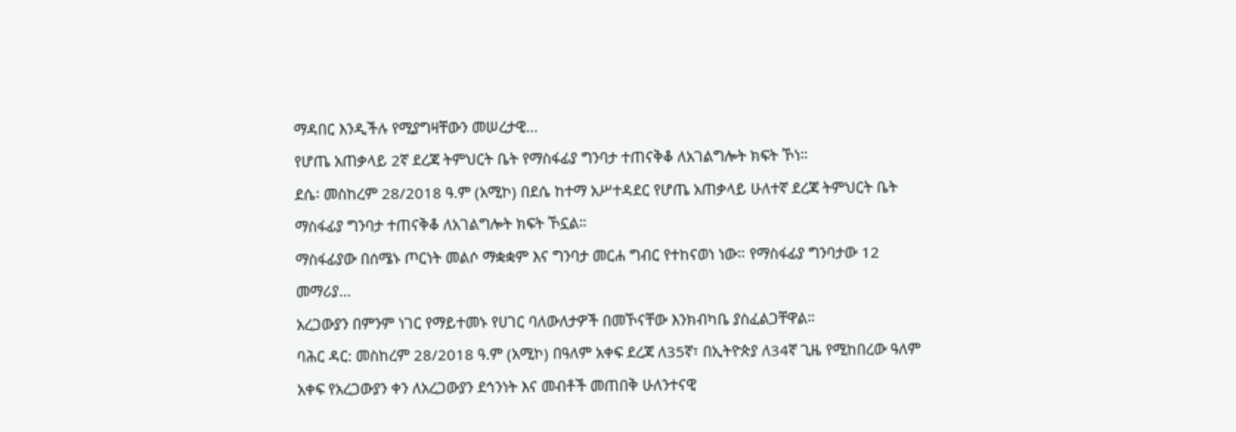ማዳበር እንዲችሉ የሚያግዛቸውን መሠረታዊ...
የሆጤ አጠቃላይ 2ኛ ደረጃ ትምህርት ቤት የማስፋፊያ ግንባታ ተጠናቅቆ ለአገልግሎት ክፍት ኾነ።
ደሴ፡ መስከረም 28/2018 ዓ.ም (አሚኮ) በደሴ ከተማ አሥተዳደር የሆጤ አጠቃላይ ሁለተኛ ደረጃ ትምህርት ቤት ማስፋፊያ ግንባታ ተጠናቅቆ ለአገልግሎት ክፍት ኾኗል።
ማስፋፊያው በሰሜኑ ጦርነት መልሶ ማቋቋም እና ግንባታ መርሐ ግብር የተከናወነ ነው። የማስፋፊያ ግንባታው 12 መማሪያ...
አረጋውያን በምንም ነገር የማይተመኑ የሀገር ባለውለታዎች በመኾናቸው እንክብካቤ ያስፈልጋቸዋል።
ባሕር ዳር: መስከረም 28/2018 ዓ.ም (አሚኮ) በዓለም አቀፍ ደረጃ ለ35ኛ፣ በኢትዮጵያ ለ34ኛ ጊዜ የሚከበረው ዓለም አቀፍ የአረጋውያን ቀን ለአረጋውያን ደኅንነት እና መብቶች መጠበቅ ሁለንተናዊ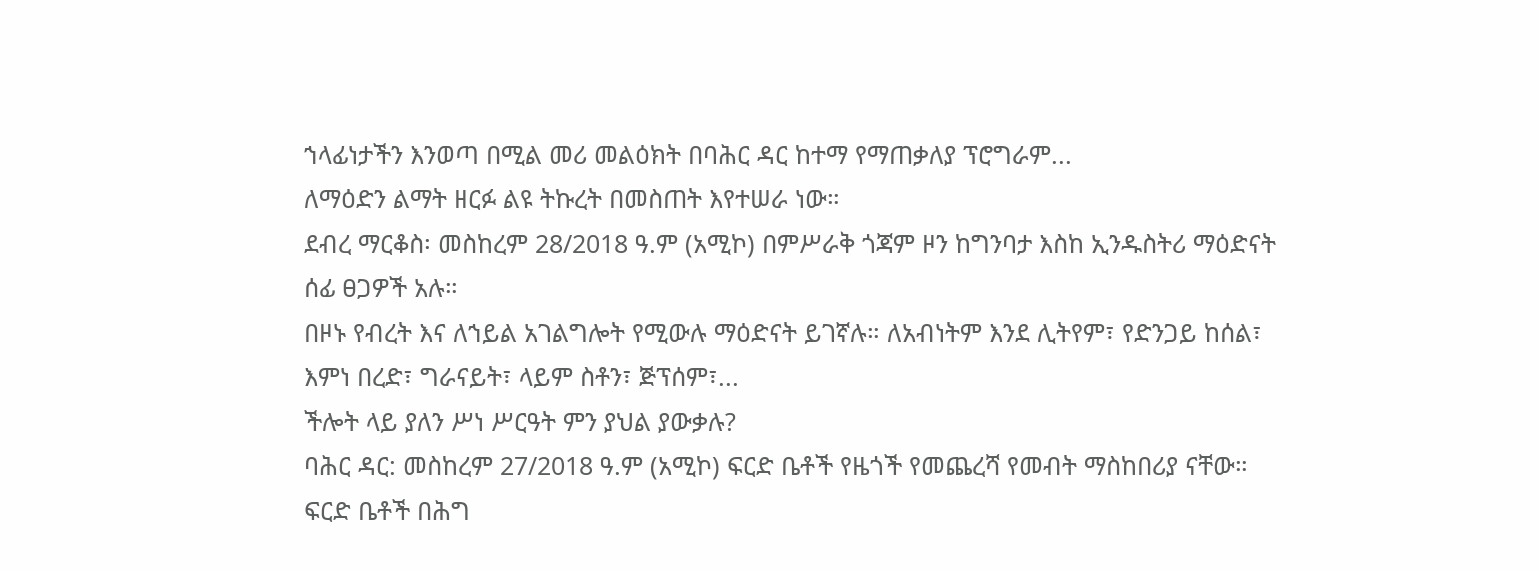ኀላፊነታችን እንወጣ በሚል መሪ መልዕክት በባሕር ዳር ከተማ የማጠቃለያ ፕሮግራም...
ለማዕድን ልማት ዘርፉ ልዩ ትኩረት በመስጠት እየተሠራ ነው።
ደብረ ማርቆስ፡ መስከረም 28/2018 ዓ.ም (አሚኮ) በምሥራቅ ጎጃም ዞን ከግንባታ እስከ ኢንዱስትሪ ማዕድናት ሰፊ ፀጋዎች አሉ።
በዞኑ የብረት እና ለኀይል አገልግሎት የሚውሉ ማዕድናት ይገኛሉ። ለአብነትም እንደ ሊትየም፣ የድንጋይ ከሰል፣ እምነ በረድ፣ ግራናይት፣ ላይም ስቶን፣ ጅፕሰም፣...
ችሎት ላይ ያለን ሥነ ሥርዓት ምን ያህል ያውቃሉ?
ባሕር ዳር: መስከረም 27/2018 ዓ.ም (አሚኮ) ፍርድ ቤቶች የዜጎች የመጨረሻ የመብት ማስከበሪያ ናቸው። ፍርድ ቤቶች በሕግ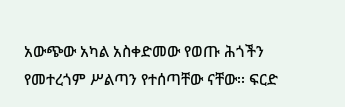አውጭው አካል አስቀድመው የወጡ ሕጎችን የመተረጎም ሥልጣን የተሰጣቸው ናቸው፡፡ ፍርድ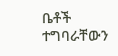ቤቶች ተግባራቸውን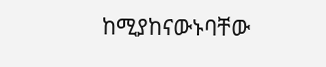ከሚያከናውኑባቸው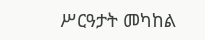ሥርዓታት መካከል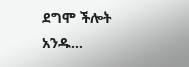ደግሞ ችሎት አንዱ...